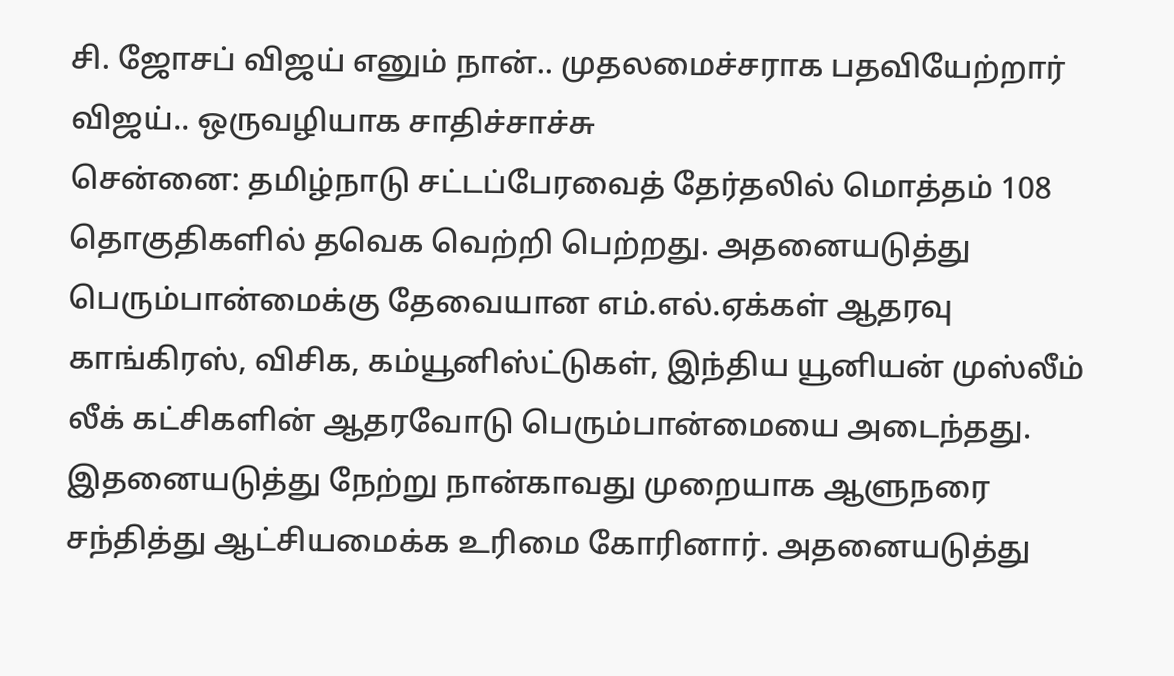சி. ஜோசப் விஜய் எனும் நான்.. முதலமைச்சராக பதவியேற்றார் விஜய்.. ஒருவழியாக சாதிச்சாச்சு
சென்னை: தமிழ்நாடு சட்டப்பேரவைத் தேர்தலில் மொத்தம் 108 தொகுதிகளில் தவெக வெற்றி பெற்றது. அதனையடுத்து பெரும்பான்மைக்கு தேவையான எம்.எல்.ஏக்கள் ஆதரவு காங்கிரஸ், விசிக, கம்யூனிஸ்ட்டுகள், இந்திய யூனியன் முஸ்லீம் லீக் கட்சிகளின் ஆதரவோடு பெரும்பான்மையை அடைந்தது. இதனையடுத்து நேற்று நான்காவது முறையாக ஆளுநரை சந்தித்து ஆட்சியமைக்க உரிமை கோரினார். அதனையடுத்து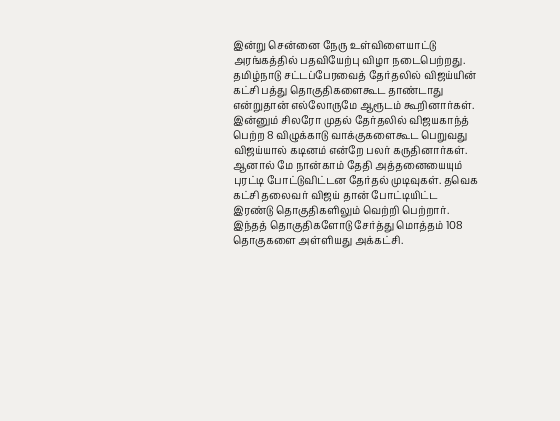இன்று சென்னை நேரு உள்விளையாட்டு அரங்கத்தில் பதவியேற்பு விழா நடைபெற்றது.
தமிழ்நாடு சட்டப்பேரவைத் தேர்தலில் விஜய்யின் கட்சி பத்து தொகுதிகளைகூட தாண்டாது என்றுதான் எல்லோருமே ஆரூடம் கூறினார்கள். இன்னும் சிலரோ முதல் தேர்தலில் விஜயகாந்த் பெற்ற 8 விழுக்காடு வாக்குகளைகூட பெறுவது விஜய்யால் கடினம் என்றே பலர் கருதினார்கள். ஆனால் மே நான்காம் தேதி அத்தனையையும் புரட்டி போட்டுவிட்டன தேர்தல் முடிவுகள். தவெக கட்சி தலைவர் விஜய் தான் போட்டியிட்ட இரண்டு தொகுதிகளிலும் வெற்றி பெற்றார். இந்தத் தொகுதிகளோடு சேர்த்து மொத்தம் 108 தொகுகளை அள்ளியது அக்கட்சி.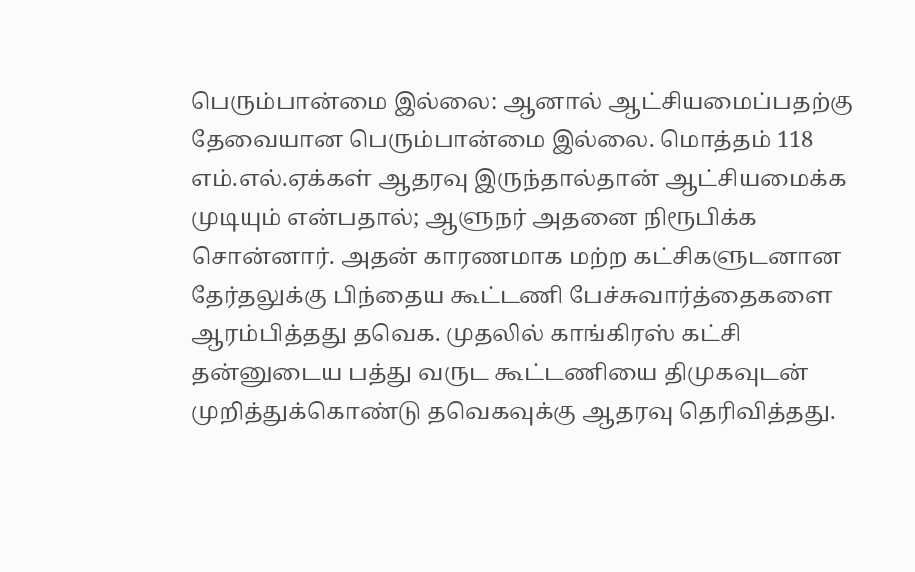பெரும்பான்மை இல்லை: ஆனால் ஆட்சியமைப்பதற்கு தேவையான பெரும்பான்மை இல்லை. மொத்தம் 118 எம்.எல்.ஏக்கள் ஆதரவு இருந்தால்தான் ஆட்சியமைக்க முடியும் என்பதால்; ஆளுநர் அதனை நிரூபிக்க சொன்னார். அதன் காரணமாக மற்ற கட்சிகளுடனான தேர்தலுக்கு பிந்தைய கூட்டணி பேச்சுவார்த்தைகளை ஆரம்பித்தது தவெக. முதலில் காங்கிரஸ் கட்சி தன்னுடைய பத்து வருட கூட்டணியை திமுகவுடன் முறித்துக்கொண்டு தவெகவுக்கு ஆதரவு தெரிவித்தது.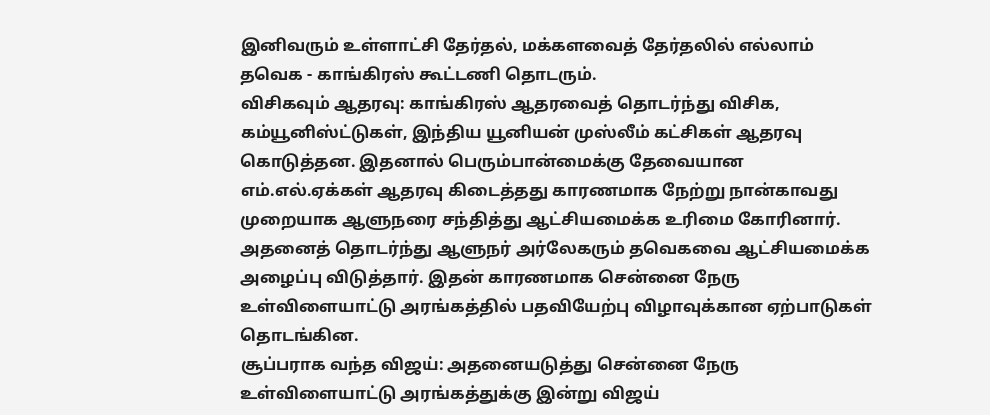இனிவரும் உள்ளாட்சி தேர்தல், மக்களவைத் தேர்தலில் எல்லாம் தவெக - காங்கிரஸ் கூட்டணி தொடரும்.
விசிகவும் ஆதரவு: காங்கிரஸ் ஆதரவைத் தொடர்ந்து விசிக, கம்யூனிஸ்ட்டுகள், இந்திய யூனியன் முஸ்லீம் கட்சிகள் ஆதரவு கொடுத்தன. இதனால் பெரும்பான்மைக்கு தேவையான எம்.எல்.ஏக்கள் ஆதரவு கிடைத்தது காரணமாக நேற்று நான்காவது முறையாக ஆளுநரை சந்தித்து ஆட்சியமைக்க உரிமை கோரினார். அதனைத் தொடர்ந்து ஆளுநர் அர்லேகரும் தவெகவை ஆட்சியமைக்க அழைப்பு விடுத்தார். இதன் காரணமாக சென்னை நேரு உள்விளையாட்டு அரங்கத்தில் பதவியேற்பு விழாவுக்கான ஏற்பாடுகள் தொடங்கின.
சூப்பராக வந்த விஜய்: அதனையடுத்து சென்னை நேரு உள்விளையாட்டு அரங்கத்துக்கு இன்று விஜய்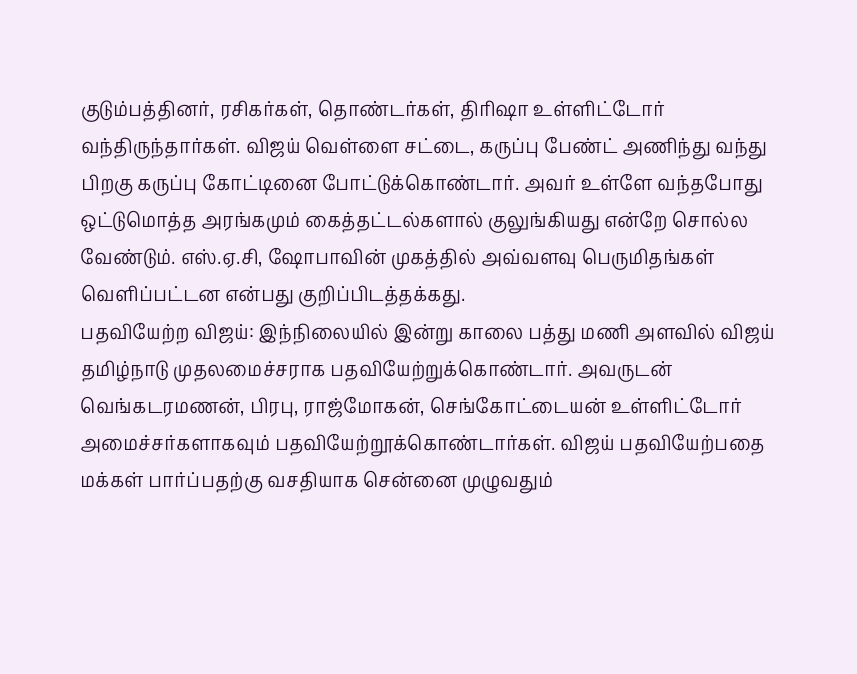குடும்பத்தினர், ரசிகர்கள், தொண்டர்கள், திரிஷா உள்ளிட்டோர் வந்திருந்தார்கள். விஜய் வெள்ளை சட்டை, கருப்பு பேண்ட் அணிந்து வந்து பிறகு கருப்பு கோட்டினை போட்டுக்கொண்டார். அவர் உள்ளே வந்தபோது ஒட்டுமொத்த அரங்கமும் கைத்தட்டல்களால் குலுங்கியது என்றே சொல்ல வேண்டும். எஸ்.ஏ.சி, ஷோபாவின் முகத்தில் அவ்வளவு பெருமிதங்கள் வெளிப்பட்டன என்பது குறிப்பிடத்தக்கது.
பதவியேற்ற விஜய்: இந்நிலையில் இன்று காலை பத்து மணி அளவில் விஜய் தமிழ்நாடு முதலமைச்சராக பதவியேற்றுக்கொண்டார். அவருடன் வெங்கடரமணன், பிரபு, ராஜ்மோகன், செங்கோட்டையன் உள்ளிட்டோர் அமைச்சர்களாகவும் பதவியேற்றூக்கொண்டார்கள். விஜய் பதவியேற்பதை மக்கள் பார்ப்பதற்கு வசதியாக சென்னை முழுவதும்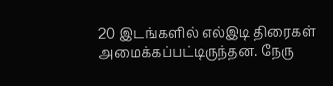20 இடங்களில் எல்இடி திரைகள் அமைக்கப்பட்டிருந்தன. நேரு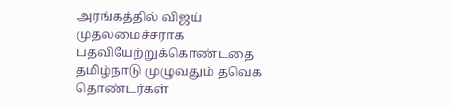அரங்கத்தில் விஜய் முதலமைச்சராக பதவியேற்றுக்கொண்டதை தமிழ்நாடு முழுவதும் தவெக தொண்டர்கள்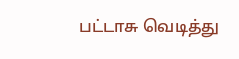பட்டாசு வெடித்து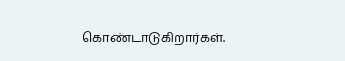கொண்டாடுகிறார்கள்.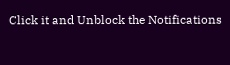Click it and Unblock the Notifications